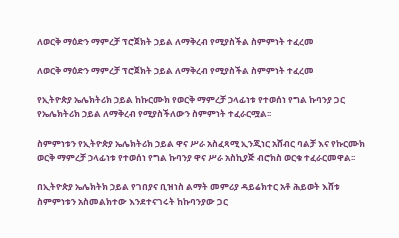ለወርቅ ማዕድን ማምረቻ ፕሮጀክት ኃይል ለማቅረብ የሚያስችል ስምምነት ተፈረመ

ለወርቅ ማዕድን ማምረቻ ፕሮጀክት ኃይል ለማቅረብ የሚያስችል ስምምነት ተፈረመ

የኢትዮጵያ ኤሌክትሪክ ኃይል ከኩርሙክ የወርቅ ማምረቻ ኃላፊነቱ የተወሰነ የግል ኩባንያ ጋር የኤሌክትሪክ ኃይል ለማቅረብ የሚያስችለውን ስምምነት ተፈራርሟል፡፡

ስምምነቱን የኢትዮጵያ ኤሌክትሪክ ኃይል ዋና ሥራ አስፈጻሚ ኢንጂነር አሸብር ባልቻ እና የኩርሙክ ወርቅ ማምረቻ ኃላፊነቱ የተወሰነ የግል ኩባንያ ዋና ሥራ አስኪያጅ ብሮክስ ወርቁ ተፈራርመዋል፡፡

በኢትዮጵያ ኤሌክትክ ኃይል የገበያና ቢዝነስ ልማት መምሪያ ዳይሬክተር አቶ ሕይወት እሸቱ ስምምነቱን አስመልክተው እንደተናገሩት ከኩባንያው ጋር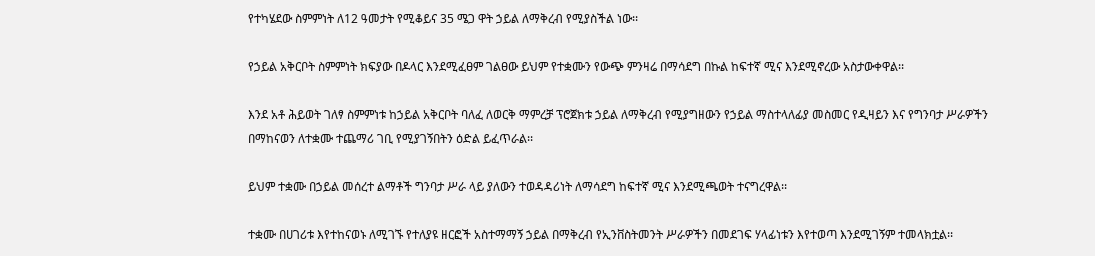የተካሄደው ስምምነት ለ12 ዓመታት የሚቆይና 35 ሜጋ ዋት ኃይል ለማቅረብ የሚያስችል ነው፡፡

የኃይል አቅርቦት ስምምነት ክፍያው በዶላር እንደሚፈፀም ገልፀው ይህም የተቋሙን የውጭ ምንዛሬ በማሳደግ በኩል ከፍተኛ ሚና እንደሚኖረው አስታውቀዋል፡፡

እንደ አቶ ሕይወት ገለፃ ስምምነቱ ከኃይል አቅርቦት ባለፈ ለወርቅ ማምረቻ ፕሮጀክቱ ኃይል ለማቅረብ የሚያግዘውን የኃይል ማስተላለፊያ መስመር የዲዛይን እና የግንባታ ሥራዎችን በማከናወን ለተቋሙ ተጨማሪ ገቢ የሚያገኝበትን ዕድል ይፈጥራል፡፡

ይህም ተቋሙ በኃይል መሰረተ ልማቶች ግንባታ ሥራ ላይ ያለውን ተወዳዳሪነት ለማሳደግ ከፍተኛ ሚና እንደሚጫወት ተናግረዋል፡፡

ተቋሙ በሀገሪቱ እየተከናወኑ ለሚገኙ የተለያዩ ዘርፎች አስተማማኝ ኃይል በማቅረብ የኢንቨስትመንት ሥራዎችን በመደገፍ ሃላፊነቱን እየተወጣ እንደሚገኝም ተመላክቷል፡፡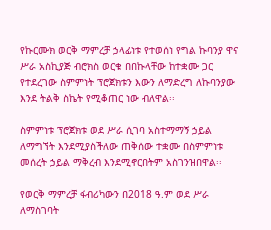የኩርሙክ ወርቅ ማምረቻ ኃላፊነቱ የተወሰነ የግል ኩባንያ ዋና ሥራ አስኪያጅ ብሮክስ ወርቁ በበኩላቸው ከተቋሙ ጋር የተደረገው ስምምነት ፕሮጀክቱን እውን ለማድረግ ለኩባንያው እንደ ትልቅ ስኬት የሚቆጠር ነው ብለዋል፡፡

ስምምነቱ ፕሮጀክቱ ወደ ሥራ ሲገባ አስተማማኝ ኃይል ለማግኘት እንደሚያስችለው ጠቅሰው ተቋሙ በስምምነቱ መሰረት ኃይል ማቅረብ እንደሚኖርበትም አስገንዝበዋል፡፡

የወርቅ ማምረቻ ፋብሪካውን በ2018 ዓ.ም ወደ ሥራ ለማስገባት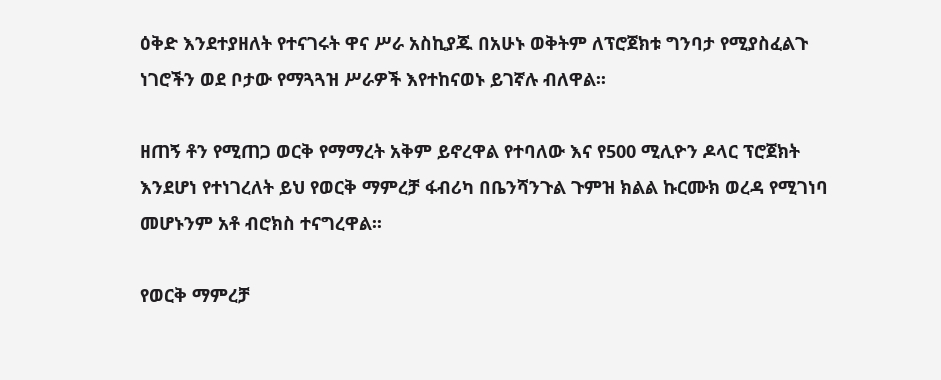ዕቅድ እንደተያዘለት የተናገሩት ዋና ሥራ አስኪያጁ በአሁኑ ወቅትም ለፕሮጀክቱ ግንባታ የሚያስፈልጉ ነገሮችን ወደ ቦታው የማጓጓዝ ሥራዎች እየተከናወኑ ይገኛሉ ብለዋል፡፡

ዘጠኝ ቶን የሚጠጋ ወርቅ የማማረት አቅም ይኖረዋል የተባለው እና የ500 ሚሊዮን ዶላር ፕሮጀክት እንደሆነ የተነገረለት ይህ የወርቅ ማምረቻ ፋብሪካ በቤንሻንጉል ጉምዝ ክልል ኩርሙክ ወረዳ የሚገነባ መሆኑንም አቶ ብሮክስ ተናግረዋል፡፡

የወርቅ ማምረቻ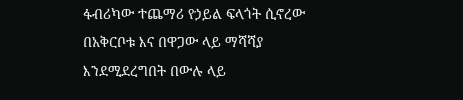ፋብሪካው ተጨማሪ የኃይል ፍላጎት ሲኖረው በአቅርቦቱ እና በዋጋው ላይ ማሻሻያ እንደሚደረግበት በውሉ ላይ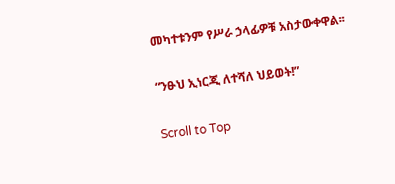መካተቱንም የሥራ ኃላፊዎቹ አስታውቀዋል፡፡

“ንፁህ ኢነርጂ ለተሻለ ህይወት!”

Scroll to Top